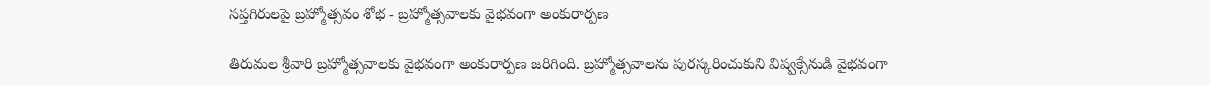సప్తగిరులపై బ్రహ్మోత్సవం శోభ - బ్రహ్మోత్సవాలకు వైభవంగా అంకురార్పణ

తిరుమల శ్రీవారి బ్రహ్మోత్సవాలకు వైభవంగా అంకురార్పణ జరిగింది. బ్రహ్మోత్సవాలను పురస్కరించుకుని విష్వక్సేనుడి వైభవంగా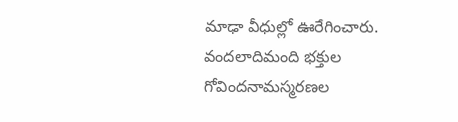మాఢా వీధుల్లో ఊరేగించారు. వందలాదిమంది భక్తుల గోవిందనామస్మరణల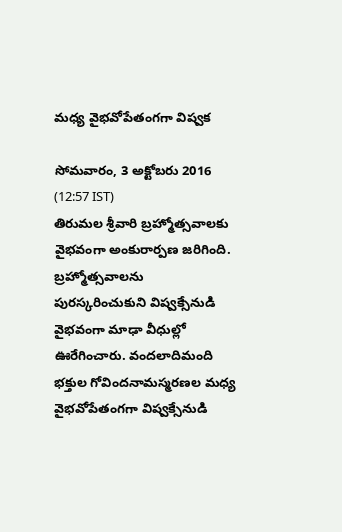మధ్య వైభవోపేతంగగా విష్వక

సోమవారం, 3 అక్టోబరు 2016 (12:57 IST)
తిరుమల శ్రీవారి బ్రహ్మోత్సవాలకు వైభవంగా అంకురార్పణ జరిగింది. బ్రహ్మోత్సవాలను పురస్కరించుకుని విష్వక్సేనుడి వైభవంగా మాఢా వీధుల్లో ఊరేగించారు. వందలాదిమంది భక్తుల గోవిందనామస్మరణల మధ్య వైభవోపేతంగగా విష్వక్సేనుడి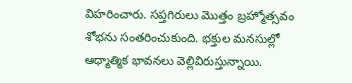విహరించారు. సప్తగిరులు మొత్తం బ్రహ్మోత్సవం శోభను సంతరించుకుంది. భక్తుల మనసుల్లో ఆధ్మాత్మిక భావనలు వెల్లివిరుస్తున్నాయి.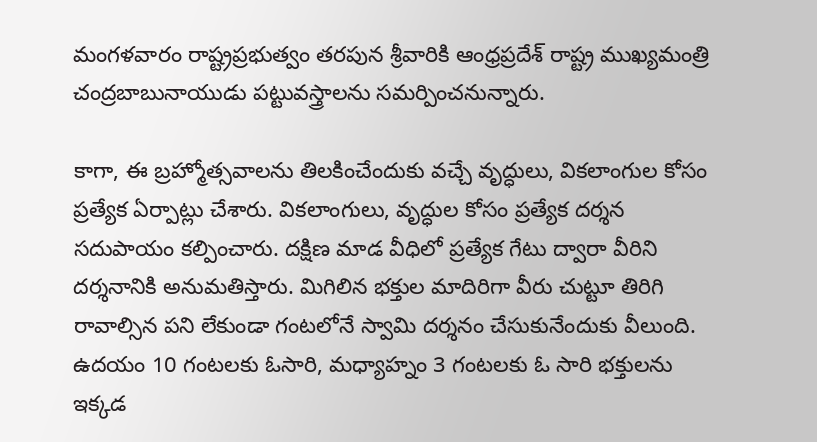మంగళవారం రాష్ట్రప్రభుత్వం తరపున శ్రీవారికి ఆంధ్రప్రదేశ్ రాష్ట్ర ముఖ్యమంత్రి చంద్రబాబునాయుడు పట్టువస్త్రాలను సమర్పించనున్నారు.

కాగా, ఈ బ్రహ్మోత్సవాలను తిలకించేందుకు వచ్చే వృద్ధులు, వికలాంగుల కోసం ప్రత్యేక ఏర్పాట్లు చేశారు. వికలాంగులు, వృద్ధుల కోసం ప్రత్యేక దర్శన సదుపాయం కల్పించారు. దక్షిణ మాడ వీధిలో ప్రత్యేక గేటు ద్వారా వీరిని దర్శనానికి అనుమతిస్తారు. మిగిలిన భక్తుల మాదిరిగా వీరు చుట్టూ తిరిగి రావాల్సిన పని లేకుండా గంటలోనే స్వామి దర్శనం చేసుకునేందుకు వీలుంది. ఉదయం 10 గంటలకు ఓసారి, మధ్యాహ్నం 3 గంటలకు ఓ సారి భక్తులను ఇక్కడ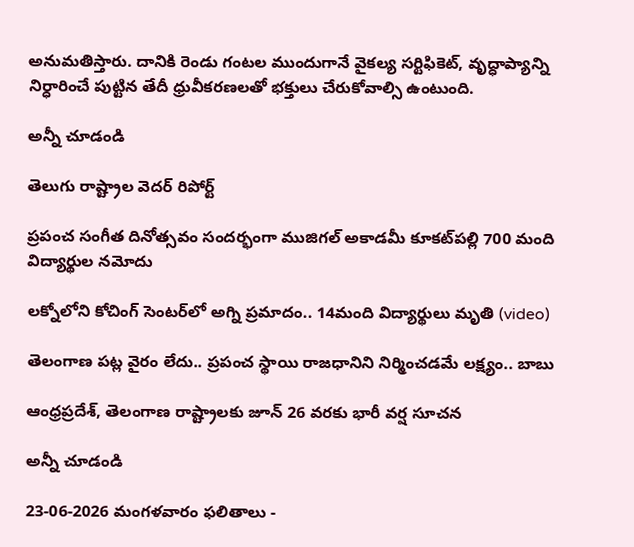అనుమతిస్తారు. దానికి రెండు గంటల ముందుగానే వైకల్య సర్టిఫికెట్, వృద్ధాప్యాన్ని నిర్ధారించే పుట్టిన తేదీ ధ్రువీకరణలతో భక్తులు చేరుకోవాల్సి ఉంటుంది.

అన్నీ చూడండి

తెలుగు రాష్ట్రాల వెదర్ రిపోర్ట్

ప్రపంచ సంగీత దినోత్సవం సందర్భంగా ముజిగల్ అకాడమీ కూకట్‌పల్లి 700 మంది విద్యార్థుల నమోదు

లక్నోలోని కోచింగ్ సెంటర్‌లో అగ్ని ప్రమాదం.. 14మంది విద్యార్థులు మృతి (video)

తెలంగాణ పట్ల వైరం లేదు.. ప్రపంచ స్థాయి రాజధానిని నిర్మించడమే లక్ష్యం.. బాబు

ఆంధ్రప్రదేశ్, తెలంగాణ రాష్ట్రాలకు జూన్ 26 వరకు భారీ వర్ష సూచన

అన్నీ చూడండి

23-06-2026 మంగళవారం ఫలితాలు -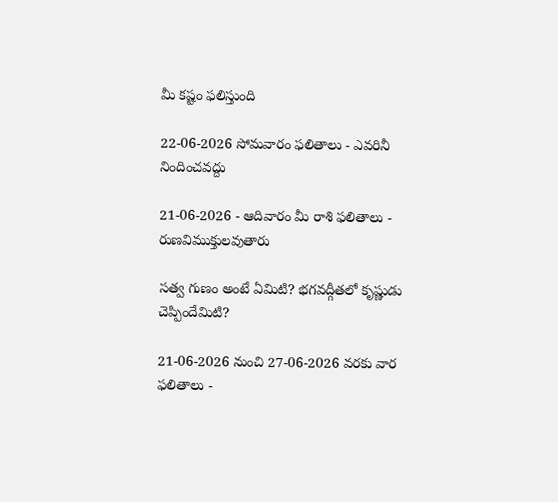మీ కష్టం ఫలిస్తుంది

22-06-2026 సోమవారం ఫలితాలు - ఎవరినీ నిందించవద్దు

21-06-2026 - ఆదివారం మీ రాశి ఫలితాలు - రుణవిముక్తులవుతారు

సత్వ గుణం అంటే ఏమిటి? భగవద్గీతలో కృష్ణుడు చెప్పిందేమిటి?

21-06-2026 నుంచి 27-06-2026 వరకు వార ఫలితాలు -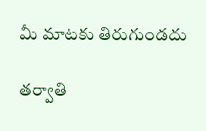మీ మాటకు తిరుగుండదు

తర్వాతి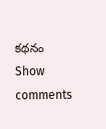కథనం
Show comments